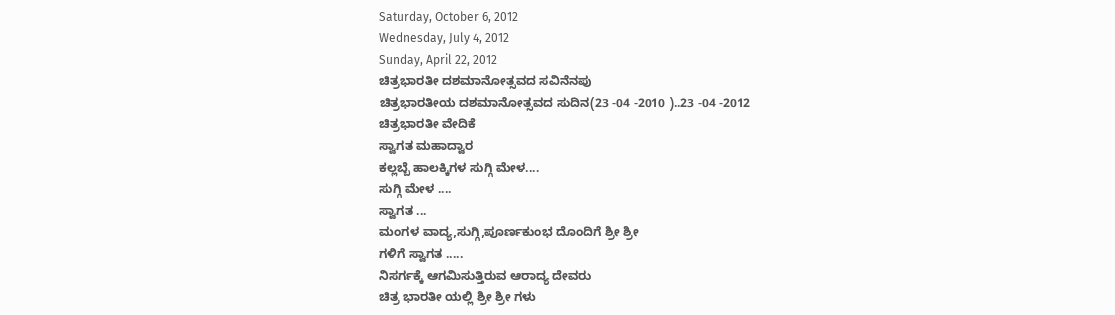Saturday, October 6, 2012
Wednesday, July 4, 2012
Sunday, April 22, 2012
ಚಿತ್ರಭಾರತೀ ದಶಮಾನೋತ್ಸವದ ಸವಿನೆನಪು
ಚಿತ್ರಭಾರತೀಯ ದಶಮಾನೋತ್ಸವದ ಸುದಿನ(23 -04 -2010 )..23 -04 -2012
ಚಿತ್ರಭಾರತೀ ವೇದಿಕೆ
ಸ್ವಾಗತ ಮಹಾದ್ವಾರ
ಕಲ್ಲಬ್ಬೆ ಹಾಲಕ್ಕಿಗಳ ಸುಗ್ಗಿ ಮೇಳ....
ಸುಗ್ಗಿ ಮೇಳ ....
ಸ್ವಾಗತ ...
ಮಂಗಳ ವಾದ್ಯ,ಸುಗ್ಗಿ,ಪೂರ್ಣಕುಂಭ ದೊಂದಿಗೆ ಶ್ರೀ ಶ್ರೀ
ಗಳಿಗೆ ಸ್ವಾಗತ .....
ನಿಸರ್ಗಕ್ಕೆ ಆಗಮಿಸುತ್ತಿರುವ ಆರಾದ್ಯ ದೇವರು
ಚಿತ್ರ ಭಾರತೀ ಯಲ್ಲಿ ಶ್ರೀ ಶ್ರೀ ಗಳು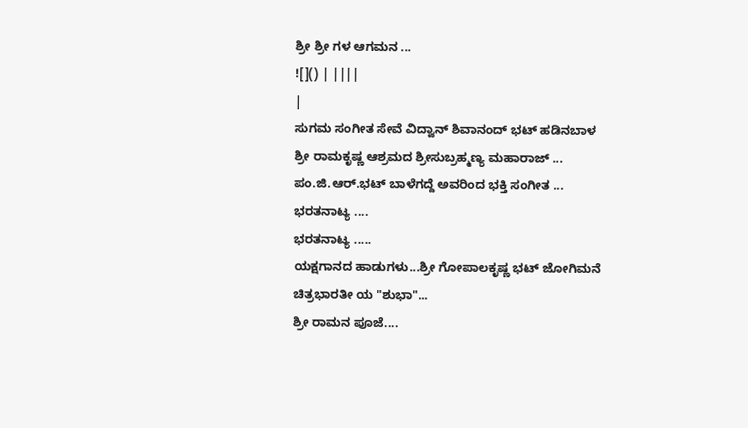ಶ್ರೀ ಶ್ರೀ ಗಳ ಆಗಮನ ...
![]() | ||||
|
ಸುಗಮ ಸಂಗೀತ ಸೇವೆ ವಿದ್ವಾನ್ ಶಿವಾನಂದ್ ಭಟ್ ಹಡಿನಬಾಳ
ಶ್ರೀ ರಾಮಕೃಷ್ಣ ಆಶ್ರಮದ ಶ್ರೀಸುಬ್ರಹ್ಮಣ್ಯ ಮಹಾರಾಜ್ ...
ಪಂ.ಜಿ.ಆರ್.ಭಟ್ ಬಾಳೆಗದ್ದೆ ಅವರಿಂದ ಭಕ್ತಿ ಸಂಗೀತ ...
ಭರತನಾಟ್ಯ ....
ಭರತನಾಟ್ಯ .....
ಯಕ್ಷಗಾನದ ಹಾಡುಗಳು...ಶ್ರೀ ಗೋಪಾಲಕೃಷ್ಣ ಭಟ್ ಜೋಗಿಮನೆ
ಚಿತ್ರಭಾರತೀ ಯ "ಶುಭಾ"...
ಶ್ರೀ ರಾಮನ ಪೂಜೆ....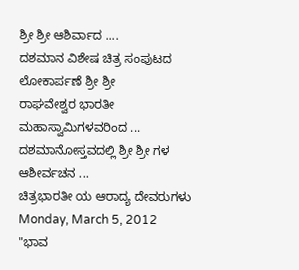ಶ್ರೀ ಶ್ರೀ ಆಶಿರ್ವಾದ ....
ದಶಮಾನ ವಿಶೇಷ ಚಿತ್ರ ಸಂಪುಟದ ಲೋಕಾರ್ಪಣೆ ಶ್ರೀ ಶ್ರೀ
ರಾಘವೇಶ್ವರ ಭಾರತೀ ಮಹಾಸ್ವಾಮಿಗಳವರಿಂದ ...
ದಶಮಾನೋಸ್ತವದಲ್ಲಿ ಶ್ರೀ ಶ್ರೀ ಗಳ ಆಶೀರ್ವಚನ ...
ಚಿತ್ರಭಾರತೀ ಯ ಆರಾದ್ಯ ದೇವರುಗಳು
Monday, March 5, 2012
"ಭಾವ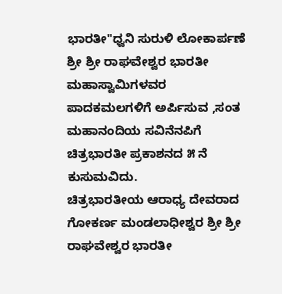ಭಾರತೀ"ಧ್ವನಿ ಸುರುಳಿ ಲೋಕಾರ್ಪಣೆ
ಶ್ರೀ ಶ್ರೀ ರಾಘವೇಶ್ವರ ಭಾರತೀ ಮಹಾಸ್ವಾಮಿಗಳವರ ಪಾದಕಮಲಗಳಿಗೆ ಅರ್ಪಿಸುವ ,ಸಂತ ಮಹಾನಂದಿಯ ಸವಿನೆನಪಿಗೆ ಚಿತ್ರಭಾರತೀ ಪ್ರಕಾಶನದ ೫ ನೆ ಕುಸುಮವಿದು.
ಚಿತ್ರಭಾರತೀಯ ಆರಾಧ್ಯ ದೇವರಾದ ಗೋಕರ್ಣ ಮಂಡಲಾಧೀಶ್ವರ ಶ್ರೀ ಶ್ರೀ ರಾಘವೇಶ್ವರ ಭಾರತೀ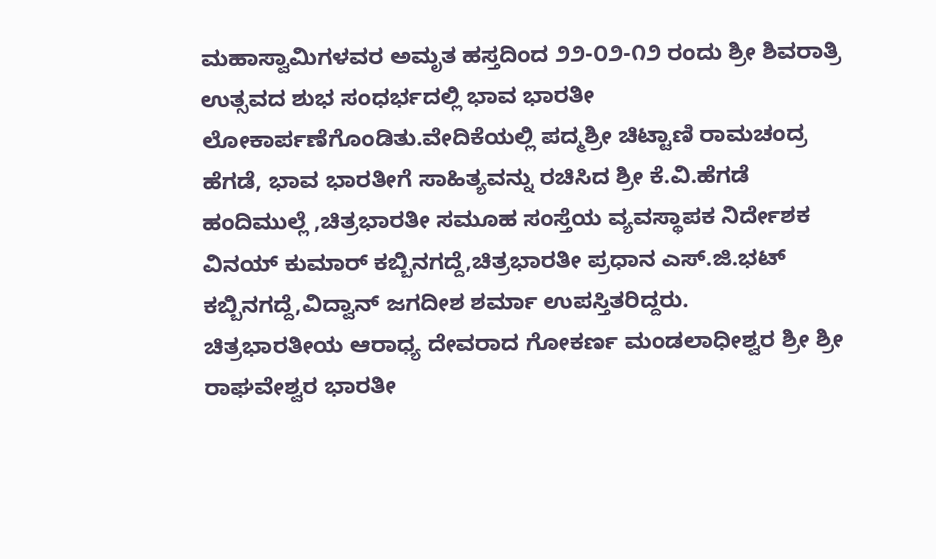ಮಹಾಸ್ವಾಮಿಗಳವರ ಅಮೃತ ಹಸ್ತದಿಂದ ೨೨-೦೨-೧೨ ರಂದು ಶ್ರೀ ಶಿವರಾತ್ರಿ ಉತ್ಸವದ ಶುಭ ಸಂಧರ್ಭದಲ್ಲಿ ಭಾವ ಭಾರತೀ ಲೋಕಾರ್ಪಣೆಗೊಂಡಿತು.ವೇದಿಕೆಯಲ್ಲಿ ಪದ್ಮಶ್ರೀ ಚಿಟ್ಟಾಣಿ ರಾಮಚಂದ್ರ ಹೆಗಡೆ, ಭಾವ ಭಾರತೀಗೆ ಸಾಹಿತ್ಯವನ್ನು ರಚಿಸಿದ ಶ್ರೀ ಕೆ.ವಿ.ಹೆಗಡೆ ಹಂದಿಮುಲ್ಲೆ ,ಚಿತ್ರಭಾರತೀ ಸಮೂಹ ಸಂಸ್ತೆಯ ವ್ಯವಸ್ಥಾಪಕ ನಿರ್ದೇಶಕ ವಿನಯ್ ಕುಮಾರ್ ಕಬ್ಬಿನಗದ್ದೆ,ಚಿತ್ರಭಾರತೀ ಪ್ರಧಾನ ಎಸ್.ಜಿ.ಭಟ್ ಕಬ್ಬಿನಗದ್ದೆ,ವಿದ್ವಾನ್ ಜಗದೀಶ ಶರ್ಮಾ ಉಪಸ್ತಿತರಿದ್ದರು.
ಚಿತ್ರಭಾರತೀಯ ಆರಾಧ್ಯ ದೇವರಾದ ಗೋಕರ್ಣ ಮಂಡಲಾಧೀಶ್ವರ ಶ್ರೀ ಶ್ರೀ ರಾಘವೇಶ್ವರ ಭಾರತೀ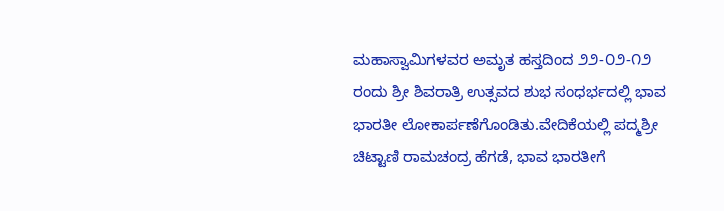ಮಹಾಸ್ವಾಮಿಗಳವರ ಅಮೃತ ಹಸ್ತದಿಂದ ೨೨-೦೨-೧೨ ರಂದು ಶ್ರೀ ಶಿವರಾತ್ರಿ ಉತ್ಸವದ ಶುಭ ಸಂಧರ್ಭದಲ್ಲಿ ಭಾವ ಭಾರತೀ ಲೋಕಾರ್ಪಣೆಗೊಂಡಿತು.ವೇದಿಕೆಯಲ್ಲಿ ಪದ್ಮಶ್ರೀ ಚಿಟ್ಟಾಣಿ ರಾಮಚಂದ್ರ ಹೆಗಡೆ, ಭಾವ ಭಾರತೀಗೆ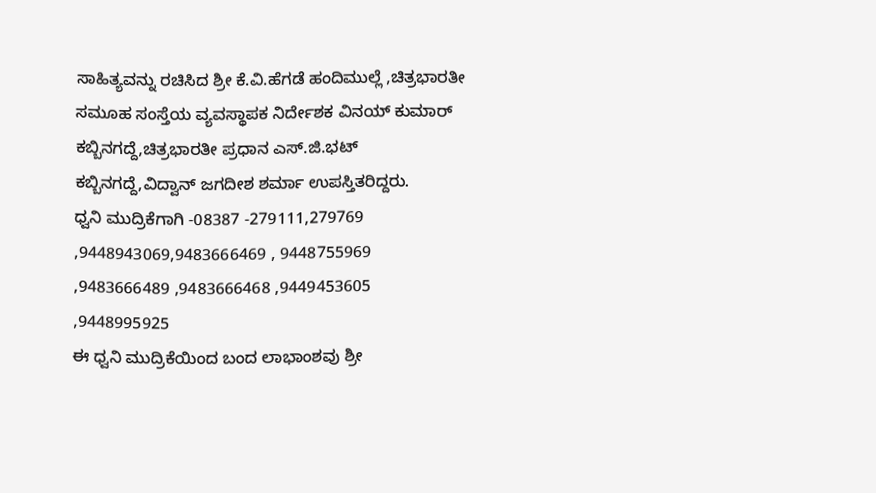ಸಾಹಿತ್ಯವನ್ನು ರಚಿಸಿದ ಶ್ರೀ ಕೆ.ವಿ.ಹೆಗಡೆ ಹಂದಿಮುಲ್ಲೆ ,ಚಿತ್ರಭಾರತೀ ಸಮೂಹ ಸಂಸ್ತೆಯ ವ್ಯವಸ್ಥಾಪಕ ನಿರ್ದೇಶಕ ವಿನಯ್ ಕುಮಾರ್ ಕಬ್ಬಿನಗದ್ದೆ,ಚಿತ್ರಭಾರತೀ ಪ್ರಧಾನ ಎಸ್.ಜಿ.ಭಟ್ ಕಬ್ಬಿನಗದ್ದೆ,ವಿದ್ವಾನ್ ಜಗದೀಶ ಶರ್ಮಾ ಉಪಸ್ತಿತರಿದ್ದರು.
ಧ್ವನಿ ಮುದ್ರಿಕೆಗಾಗಿ -08387 -279111,279769 ,9448943069,9483666469 , 9448755969 ,9483666489 ,9483666468 ,9449453605 ,9448995925
ಈ ಧ್ವನಿ ಮುದ್ರಿಕೆಯಿಂದ ಬಂದ ಲಾಭಾಂಶವು ಶ್ರೀ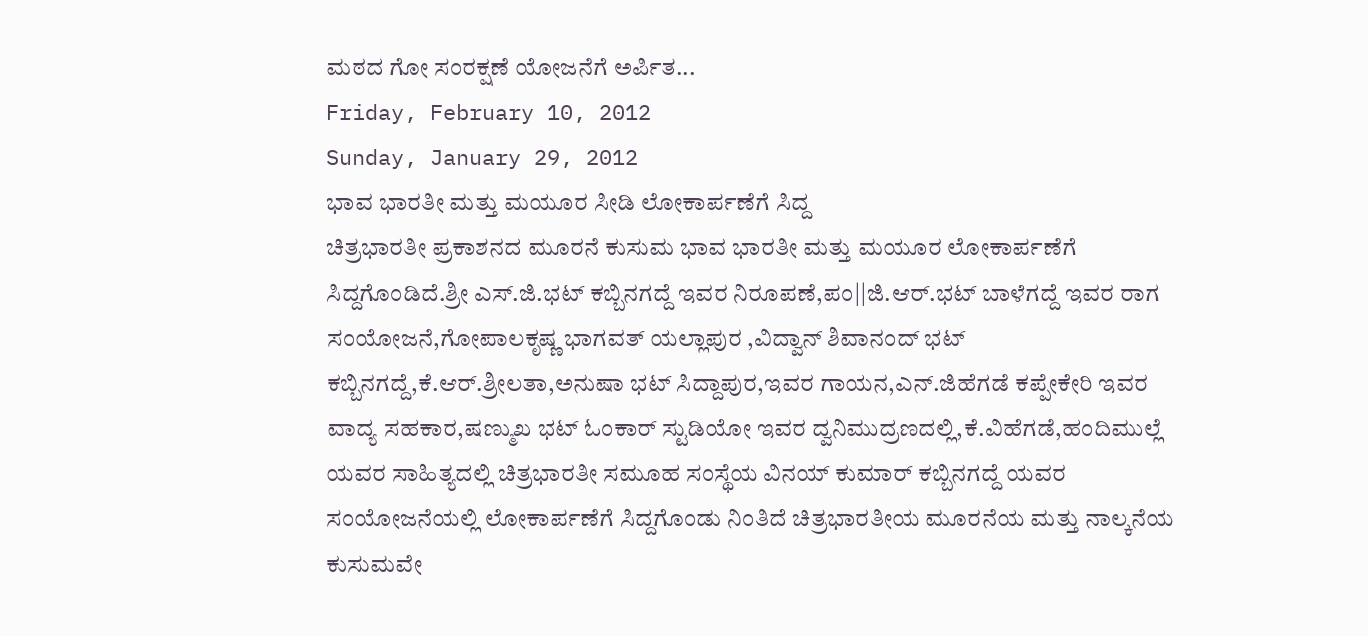ಮಠದ ಗೋ ಸಂರಕ್ಷಣೆ ಯೋಜನೆಗೆ ಅರ್ಪಿತ...
Friday, February 10, 2012
Sunday, January 29, 2012
ಭಾವ ಭಾರತೀ ಮತ್ತು ಮಯೂರ ಸೀಡಿ ಲೋಕಾರ್ಪಣೆಗೆ ಸಿದ್ದ
ಚಿತ್ರಭಾರತೀ ಪ್ರಕಾಶನದ ಮೂರನೆ ಕುಸುಮ ಭಾವ ಭಾರತೀ ಮತ್ತು ಮಯೂರ ಲೋಕಾರ್ಪಣೆಗೆ ಸಿದ್ದಗೊಂಡಿದೆ.ಶ್ರೀ ಎಸ್.ಜಿ.ಭಟ್ ಕಬ್ಬಿನಗದ್ದೆ ಇವರ ನಿರೂಪಣೆ,ಪಂ||ಜಿ.ಆರ್.ಭಟ್ ಬಾಳೆಗದ್ದೆ ಇವರ ರಾಗ ಸಂಯೋಜನೆ,ಗೋಪಾಲಕೃಷ್ಣ ಭಾಗವತ್ ಯಲ್ಲಾಪುರ ,ವಿದ್ವಾನ್ ಶಿವಾನಂದ್ ಭಟ್ ಕಬ್ಬಿನಗದ್ದೆ,ಕೆ.ಆರ್.ಶ್ರೀಲತಾ,ಅನುಷಾ ಭಟ್ ಸಿದ್ದಾಪುರ,ಇವರ ಗಾಯನ,ಎನ್.ಜಿಹೆಗಡೆ ಕಪ್ಪೇಕೇರಿ ಇವರ ವಾದ್ಯ ಸಹಕಾರ,ಷಣ್ಮುಖ ಭಟ್ ಓಂಕಾರ್ ಸ್ಟುಡಿಯೋ ಇವರ ದ್ವನಿಮುದ್ರಣದಲ್ಲಿ,ಕೆ.ವಿಹೆಗಡೆ,ಹಂದಿಮುಲ್ಲೆ ಯವರ ಸಾಹಿತ್ಯದಲ್ಲಿ ಚಿತ್ರಭಾರತೀ ಸಮೂಹ ಸಂಸ್ಥೆಯ ವಿನಯ್ ಕುಮಾರ್ ಕಬ್ಬಿನಗದ್ದೆ ಯವರ ಸಂಯೋಜನೆಯಲ್ಲಿ ಲೋಕಾರ್ಪಣೆಗೆ ಸಿದ್ದಗೊಂಡು ನಿಂತಿದೆ ಚಿತ್ರಭಾರತೀಯ ಮೂರನೆಯ ಮತ್ತು ನಾಲ್ಕನೆಯ ಕುಸುಮವೇ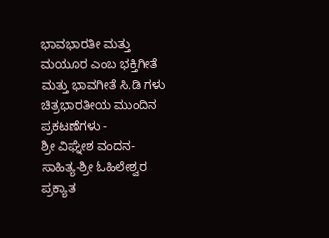ಭಾವಭಾರತೀ ಮತ್ತು ಮಯೂರ ಎಂಬ ಭಕ್ತಿಗೀತೆ ಮತ್ತು ಭಾವಗೀತೆ ಸಿ.ಡಿ ಗಳು
ಚಿತ್ರಭಾರತೀಯ ಮುಂದಿನ ಪ್ರಕಟಣೆಗಳು -
ಶ್ರೀ ವಿಘ್ನೇಶ ವಂದನ- ಸಾಹಿತ್ಯ-ಶ್ರೀ ಓಹಿಲೇಶ್ವರ ಪ್ರಕ್ಯಾತ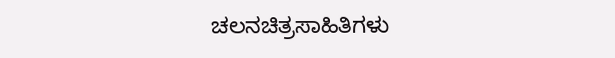ಚಲನಚಿತ್ರಸಾಹಿತಿಗಳು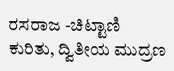ರಸರಾಜ -ಚಿಟ್ಟಾಣಿ ಕುರಿತು, ದ್ವಿತೀಯ ಮುದ್ರಣ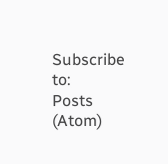Subscribe to:
Posts (Atom)